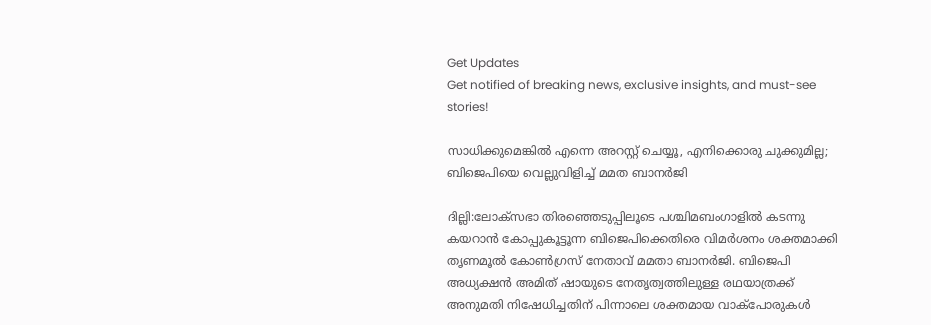Get Updates
Get notified of breaking news, exclusive insights, and must-see stories!

സാധിക്കുമെങ്കില്‍ എന്നെ അറസ്റ്റ് ചെയ്യൂ, എനിക്കൊരു ചുക്കുമില്ല; ബിജെപിയെ വെല്ലുവിളിച്ച് മമത ബാനര്‍ജി

ദില്ലി:ലോക്സഭാ തിരഞ്ഞെടുപ്പിലൂടെ പശ്ചിമബംഗാളില്‍ കടന്നു കയറാന്‍ കോപ്പുകൂട്ടൂന്ന ബിജെപിക്കെതിരെ വിമര്‍ശനം ശക്തമാക്കി തൃണമൂല്‍ കോണ്‍ഗ്രസ് നേതാവ് മമതാ ബാനര്‍ജി. ബിജെപി അധ്യക്ഷന്‍ അമിത് ഷായുടെ നേതൃത്വത്തിലുള്ള രഥയാത്രക്ക് അനുമതി നിഷേധിച്ചതിന് പിന്നാലെ ശക്തമായ വാക്പോരുകള്‍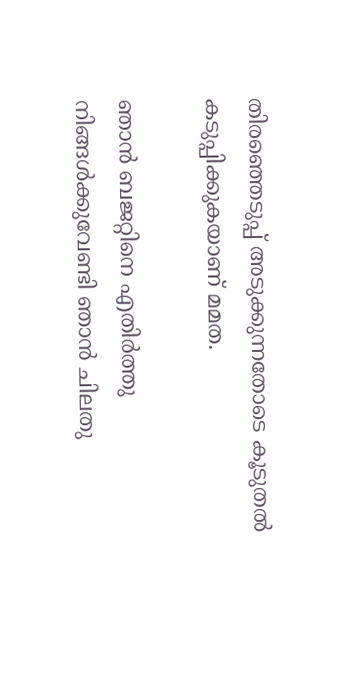തിരഞ്ഞെടുപ്പ് അടുക്കുന്നതോടെ കൂടുതല്‍ കടുപ്പിക്കുകയാണ് മമത.

ഞാന്‍ ബജറ്റിനെ എതിര്‍ത്തു നിങ്ങള്‍ക്കുവേണ്ടി ഞാന്‍ ചിലതു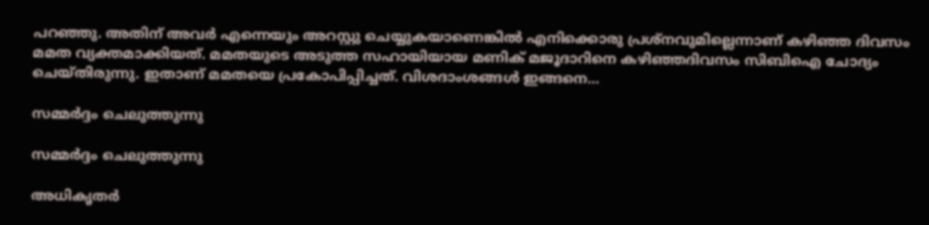പറഞ്ഞു. അതിന് അവര്‍ എന്നെയും അറസ്റ്റു ചെയ്യുകയാണെങ്കില്‍ എനിക്കൊരു പ്രശ്നവുമില്ലെന്നാണ് കഴിഞ്ഞ ദിവസം മമത വ്യക്തമാക്കിയത്. മമതയുടെ അടുത്ത സഹായിയായ മണിക് മജൂദാറിനെ കഴിഞ്ഞദിവസം സിബിഐ ചോദ്യം ചെയ്തിരുന്നു. ഇതാണ് മമതയെ പ്രകോപിപ്പിച്ചത്. വിശദാംശങ്ങള്‍ ഇങ്ങനെ...

സമ്മര്‍ദ്ദം ചെലുത്തുന്നു

സമ്മര്‍ദ്ദം ചെലുത്തുന്നു

അധികൃതര്‍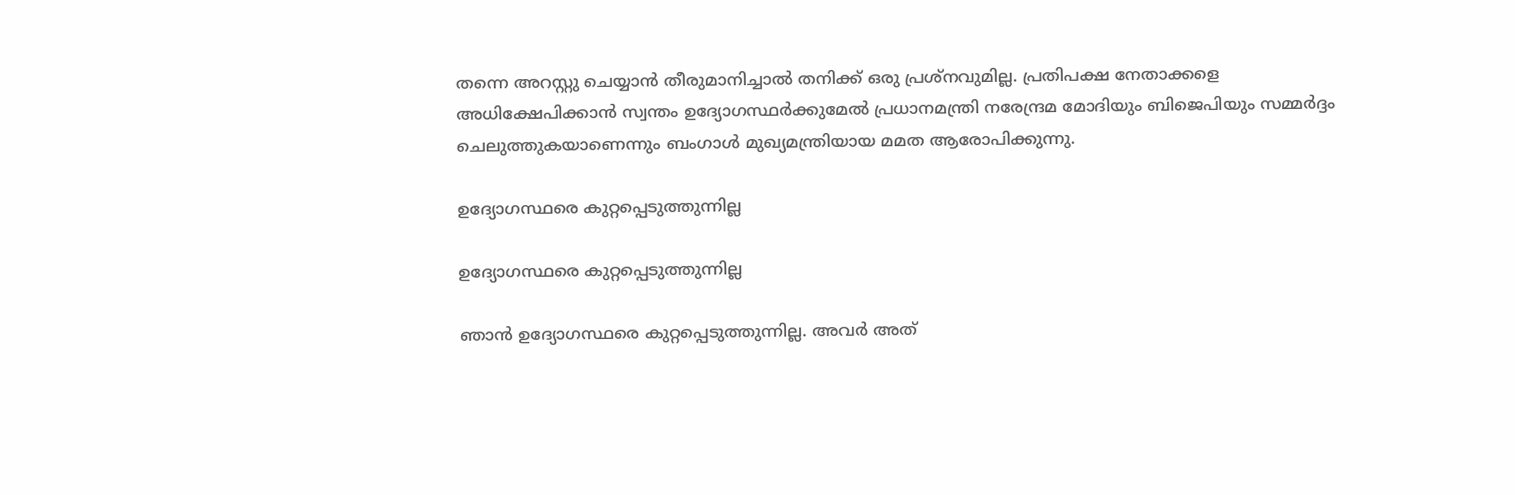തന്നെ അറസ്റ്റു ചെയ്യാന്‍ തീരുമാനിച്ചാല്‍ തനിക്ക് ഒരു പ്രശ്നവുമില്ല. പ്രതിപക്ഷ നേതാക്കളെ അധിക്ഷേപിക്കാന്‍ സ്വന്തം ഉദ്യോഗസ്ഥര്‍ക്കുമേല്‍ പ്രധാനമന്ത്രി നരേന്ദ്രമ മോദിയും ബിജെപിയും സമ്മര്‍ദ്ദം ചെലുത്തുകയാണെന്നും ബംഗാള്‍ മുഖ്യമന്ത്രിയായ മമത ആരോപിക്കുന്നു.

ഉദ്യോഗസ്ഥരെ കുറ്റപ്പെടുത്തുന്നില്ല

ഉദ്യോഗസ്ഥരെ കുറ്റപ്പെടുത്തുന്നില്ല

ഞാന്‍ ഉദ്യോഗസ്ഥരെ കുറ്റപ്പെടുത്തുന്നില്ല. അവര്‍ അത്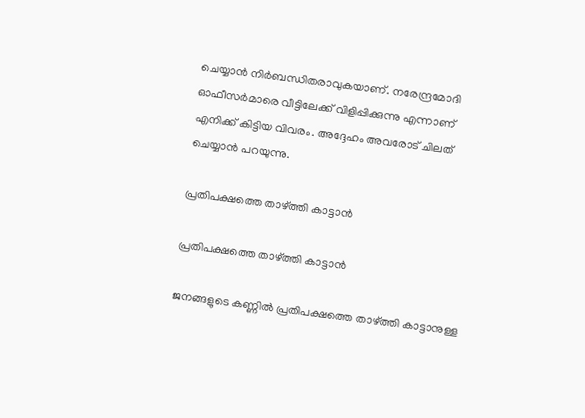ചെയ്യാന്‍ നിര്‍ബന്ധിതരാവുകയാണ്. നരേന്ദ്രമോദി ഓഫീസര്‍മാരെ വീട്ടിലേക്ക് വിളിപ്പിക്കുന്നു എന്നാണ് എനിക്ക് കിട്ടിയ വിവരം. അദ്ദേഹം അവരോട് ചിലത് ചെയ്യാന്‍ പറയുന്നു.

പ്രതിപക്ഷത്തെ താഴ്ത്തി കാട്ടാന്‍

പ്രതിപക്ഷത്തെ താഴ്ത്തി കാട്ടാന്‍

ജനങ്ങളുടെ കണ്ണില്‍ പ്രതിപക്ഷത്തെ താഴ്ത്തി കാട്ടാനുള്ള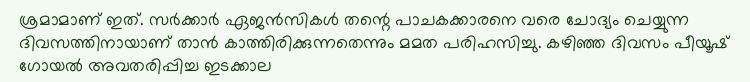ശ്രമാമാണ് ഇത്. സര്‍ക്കാര്‍ ഏജന്‍സികള്‍ തന്റെ പാചകക്കാരനെ വരെ ചോദ്യം ചെയ്യുന്ന ദിവസത്തിനായാണ് താന്‍ കാത്തിരിക്കുന്നതെന്നും മമത പരിഹസിച്ചു. കഴിഞ്ഞ ദിവസം പീയൂഷ് ഗോയല്‍ അവതരിപ്പിച്ച ഇടക്കാല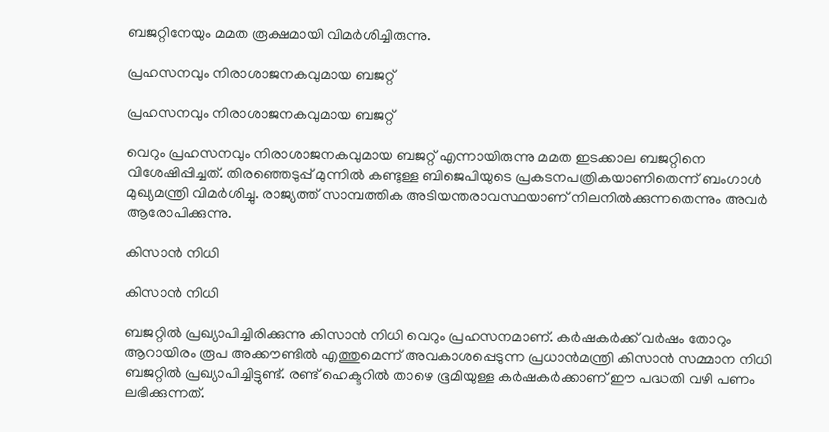ബജറ്റിനേയും മമത രൂക്ഷമായി വിമര്‍ശിച്ചിരുന്നു.

പ്രഹസനവും നിരാശാജനകവുമായ ബജറ്റ്

പ്രഹസനവും നിരാശാജനകവുമായ ബജറ്റ്

വെറും പ്രഹസനവും നിരാശാജനകവുമായ ബജറ്റ് എന്നായിരുന്നു മമത ഇടക്കാല ബജറ്റിനെ വിശേഷിപ്പിച്ചത്. തിരഞ്ഞെടുപ്പ് മുന്നില്‍ കണ്ടുള്ള ബിജെപിയുടെ പ്രകടനപത്രികയാണിതെന്ന് ബംഗാള്‍ മുഖ്യമന്ത്രി വിമര്‍ശിച്ചു. രാജ്യത്ത് സാമ്പത്തിക അടിയന്തരാവസ്ഥയാണ് നിലനില്‍ക്കുന്നതെന്നും അവര്‍ ആരോപിക്കുന്നു.

കിസാന്‍ നിധി

കിസാന്‍ നിധി

ബജറ്റില്‍ പ്രഖ്യാപിച്ചിരിക്കുന്നു കിസാന്‍ നിധി വെറും പ്രഹസനമാണ്. കര്‍ഷകര്‍ക്ക് വര്‍ഷം തോറും ആറായിരം രൂപ അക്കൗണ്ടില്‍ എത്തുമെന്ന് അവകാശപ്പെടുന്ന പ്രധാന്‍മന്ത്രി കിസാന്‍ സമ്മാന നിധി ബജറ്റില്‍ പ്രഖ്യാപിച്ചിട്ടുണ്ട്. രണ്ട് ഹെക്ടറില്‍ താഴെ ഭൂമിയുള്ള കര്‍ഷകര്‍ക്കാണ് ഈ പദ്ധതി വഴി പണം ലഭിക്കുന്നത്.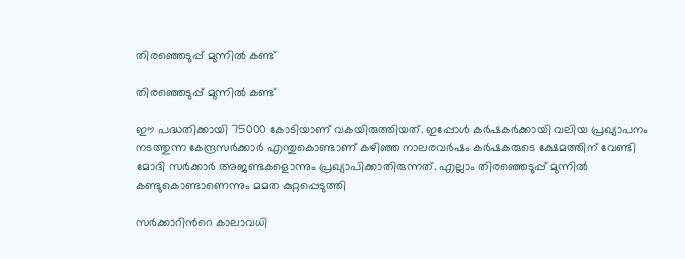തിരഞ്ഞെടുപ്പ് മുന്നില്‍ കണ്ട്

തിരഞ്ഞെടുപ്പ് മുന്നില്‍ കണ്ട്

ഈ പദ്ധതിക്കായി 75000 കോടിയാണ് വകയിരുത്തിയത്. ഇപ്പോള്‍ കര്‍ഷകര്‍ക്കായി വലിയ പ്രഖ്യാപനം നടത്തുന്ന കേന്ദ്രസര്‍ക്കാര്‍ എന്തുകൊണ്ടാണ് കഴിഞ്ഞ നാലരവര്‍ഷം കര്‍ഷകരുടെ ക്ഷേമത്തിന് വേണ്ടി മോദി സര്‍ക്കാര്‍ അജണ്ടകളൊന്നും പ്രഖ്യാപിക്കാതിരുന്നത്. എല്ലാം തിരഞ്ഞെടുപ്പ് മുന്നില്‍ കണ്ടുകൊണ്ടാണെന്നും മമത കുറ്റപ്പെടുത്തി

സര്‍ക്കാറിന്‍റെ കാലാവധി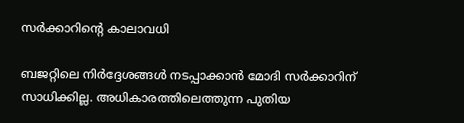സര്‍ക്കാറിന്‍റെ കാലാവധി

ബജറ്റിലെ നിര്‍ദ്ദേശങ്ങള്‍ നടപ്പാക്കാന്‍ മോദി സര്‍ക്കാറിന് സാധിക്കില്ല. അധികാരത്തിലെത്തുന്ന പുതിയ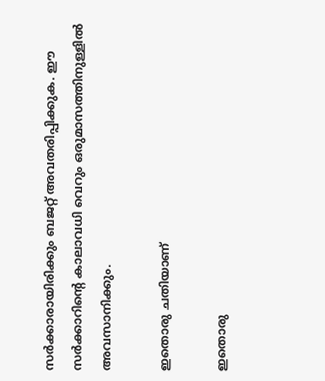സര്‍ക്കാരായിരിക്കും ബജറ്റ് അവതരിപ്പിക്കുക. ഈ സര്‍ക്കാറിന്‍റെ കാലാവധി വെറും ഒരുമാസത്തിനുള്ളില്‍ അവസാനിക്കും.

ഇതൊരു ചതിയാണ്

ഇതൊരു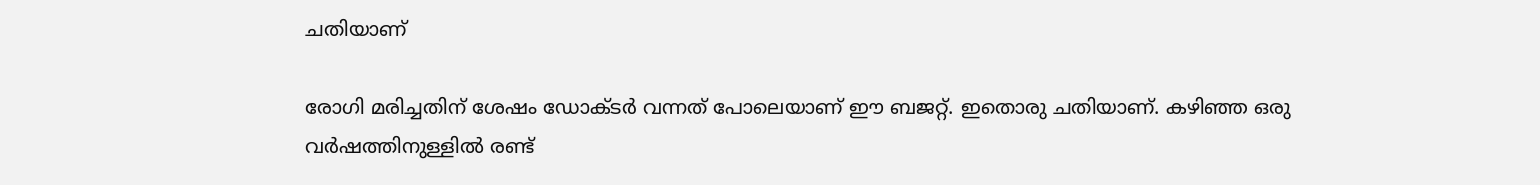ചതിയാണ്

രോഗി മരിച്ചതിന് ശേഷം ഡോക്ടര്‍ വന്നത് പോലെയാണ് ഈ ബജറ്റ്. ഇതൊരു ചതിയാണ്. കഴിഞ്ഞ ഒരു വര്‍ഷത്തിനുള്ളില്‍ രണ്ട്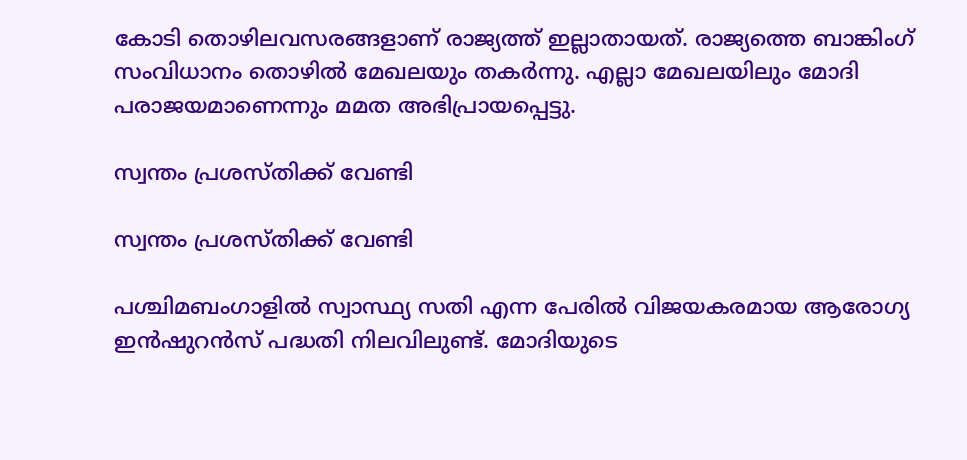കോടി തൊഴിലവസരങ്ങളാണ് രാജ്യത്ത് ഇല്ലാതായത്. രാജ്യത്തെ ബാങ്കിംഗ് സംവിധാനം തൊഴില്‍ മേഖലയും തകര്‍ന്നു. എല്ലാ മേഖലയിലും മോദി പരാജയമാണെന്നും മമത അഭിപ്രായപ്പെട്ടു.

സ്വന്തം പ്രശസ്തിക്ക് വേണ്ടി

സ്വന്തം പ്രശസ്തിക്ക് വേണ്ടി

പശ്ചിമബംഗാളില്‍ സ്വാസ്ഥ്യ സതി എന്ന പേരില്‍ വിജയകരമായ ആരോഗ്യ ഇന്‍ഷുറന്‍സ് പദ്ധതി നിലവിലുണ്ട്. മോദിയുടെ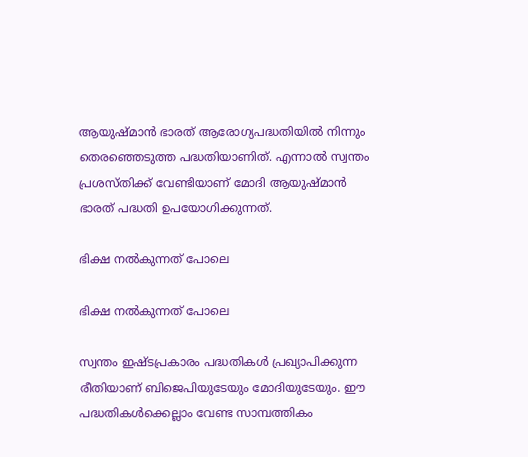ആയുഷ്മാന്‍ ഭാരത് ആരോഗ്യപദ്ധതിയില്‍ നിന്നും തെരഞ്ഞെടുത്ത പദ്ധതിയാണിത്. എന്നാല്‍ സ്വന്തം പ്രശസ്തിക്ക് വേണ്ടിയാണ് മോദി ആയുഷ്മാന്‍ ഭാരത് പദ്ധതി ഉപയോഗിക്കുന്നത്.

ഭിക്ഷ നല്‍കുന്നത് പോലെ

ഭിക്ഷ നല്‍കുന്നത് പോലെ

സ്വന്തം ഇഷ്ടപ്രകാരം പദ്ധതികള്‍ പ്രഖ്യാപിക്കുന്ന രീതിയാണ് ബിജെപിയുടേയും മോദിയുടേയും. ഈ പദ്ധതികള്‍ക്കെല്ലാം വേണ്ട സാമ്പത്തികം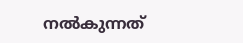നല്‍കുന്നത്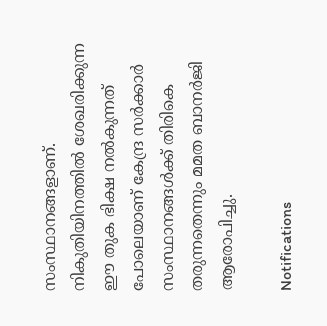സംസ്ഥാനങ്ങളാണ്. നികുതിയിനത്തില്‍ ശേഖരിക്കുന്ന ഈ തുക ഭിക്ഷ നല്‍കുന്നത് പോലെയാണ് കേന്ദ്ര സര്‍ക്കാര്‍ സംസ്ഥാനങ്ങള്‍ക്ക് തിരികെ തരുന്നതെന്നും മമത ബാനര്‍ജി ആരോപിച്ചു.

Notifications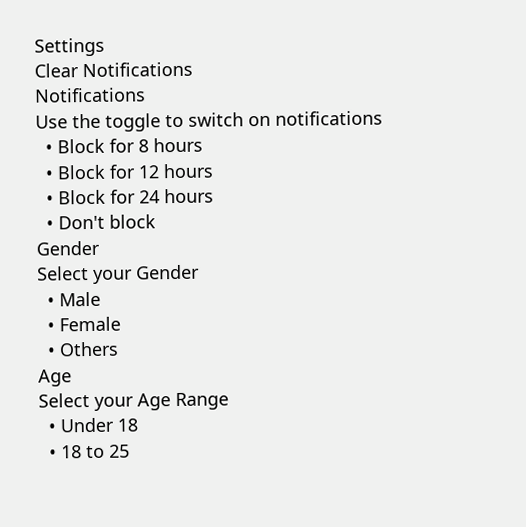Settings
Clear Notifications
Notifications
Use the toggle to switch on notifications
  • Block for 8 hours
  • Block for 12 hours
  • Block for 24 hours
  • Don't block
Gender
Select your Gender
  • Male
  • Female
  • Others
Age
Select your Age Range
  • Under 18
  • 18 to 25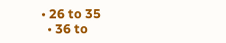• 26 to 35
  • 36 to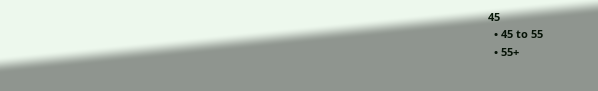45
  • 45 to 55
  • 55+